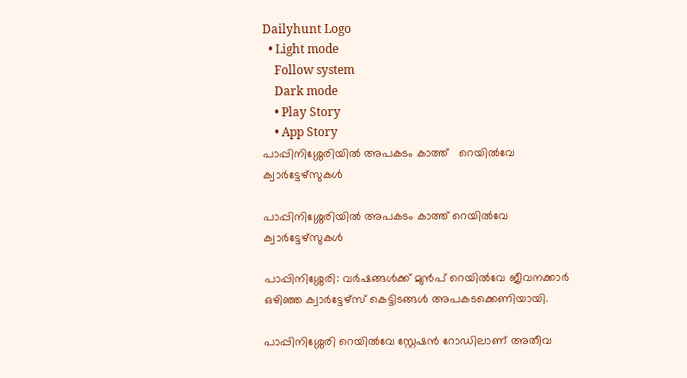Dailyhunt Logo
  • Light mode
    Follow system
    Dark mode
    • Play Story
    • App Story
പാപ്പിനിശ്ശേരിയില്‍ അപകടം കാത്ത്   റെയില്‍വേ ക്വാര്‍ട്ടേഴ്സുകള്‍

പാപ്പിനിശ്ശേരിയില്‍ അപകടം കാത്ത് റെയില്‍വേ ക്വാര്‍ട്ടേഴ്സുകള്‍

പാപ്പിനിശ്ശേരി: വർഷങ്ങള്‍ക്ക് മുൻപ് റെയില്‍വേ ജീവനക്കാർ ഒഴിഞ്ഞ ക്വാർട്ടേഴ്സ് കെട്ടിടങ്ങള്‍ അപകടക്കെണിയായി.

പാപ്പിനിശ്ശേരി റെയില്‍വേ സ്റ്റേഷൻ റോഡിലാണ് അതീവ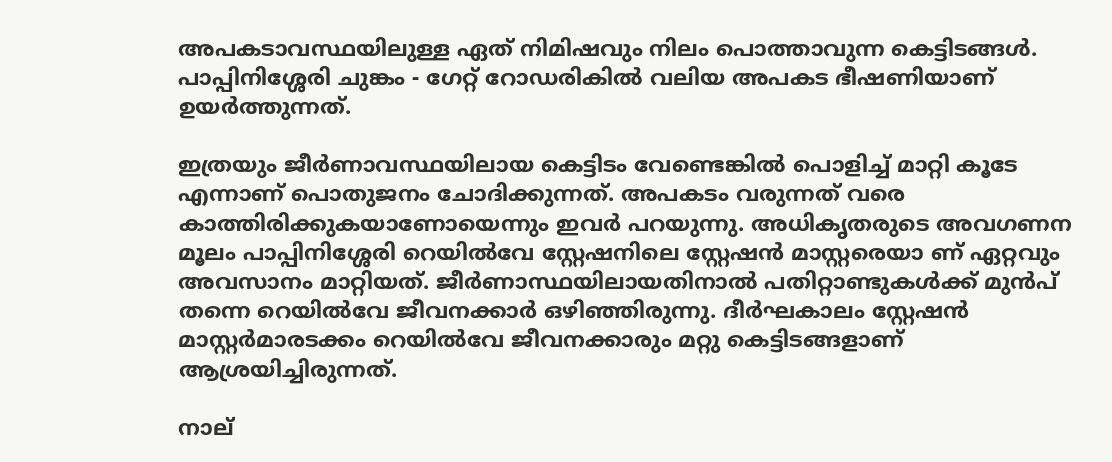അപകടാവസ്ഥയിലുള്ള ഏത് നിമിഷവും നിലം പൊത്താവുന്ന കെട്ടിടങ്ങള്‍. പാപ്പിനിശ്ശേരി ചുങ്കം - ഗേറ്റ് റോഡരികില്‍ വലിയ അപകട ഭീഷണിയാണ് ഉയർത്തുന്നത്.

ഇത്രയും ജീർണാവസ്ഥയിലായ കെട്ടിടം വേണ്ടെങ്കില്‍ പൊളിച്ച്‌ മാറ്റി കൂടേ എന്നാണ് പൊതുജനം ചോദിക്കുന്നത്. അപകടം വരുന്നത് വരെ കാത്തിരിക്കുകയാണോയെന്നും ഇവർ പറയുന്നു. അധികൃതരുടെ അവഗണന മൂലം പാപ്പിനിശ്ശേരി റെയില്‍വേ സ്റ്റേഷനിലെ സ്റ്റേഷൻ മാസ്റ്റരെയാ ണ് ഏറ്റവും അവസാനം മാറ്റിയത്. ജീർണാസ്ഥയിലായതിനാല്‍ പതിറ്റാണ്ടുകള്‍ക്ക് മുൻപ് തന്നെ റെയില്‍വേ ജീവനക്കാർ ഒഴിഞ്ഞിരുന്നു. ദീർഘകാലം സ്റ്റേഷൻ മാസ്റ്റർമാരടക്കം റെയില്‍വേ ജീവനക്കാരും മറ്റു കെട്ടിടങ്ങളാണ് ആശ്രയിച്ചിരുന്നത്.

നാല്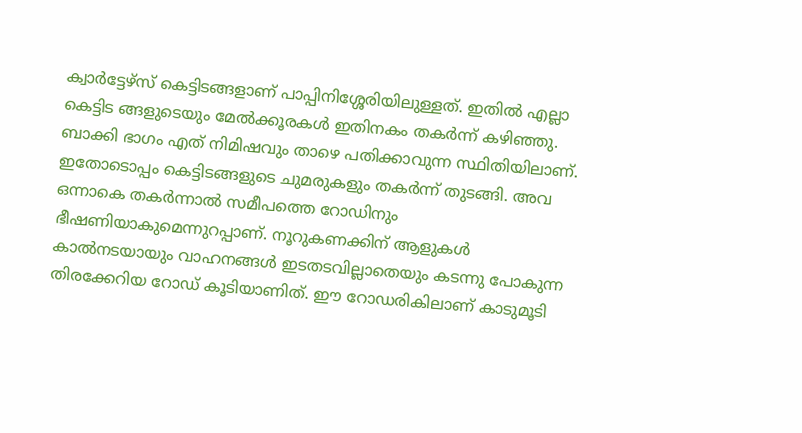ക്വാർട്ടേഴ്സ് കെട്ടിടങ്ങളാണ് പാപ്പിനിശ്ശേരിയിലുള്ളത്. ഇതില്‍ എല്ലാ കെട്ടിട ങ്ങളുടെയും മേല്‍ക്കൂരകള്‍ ഇതിനകം തകർന്ന് കഴിഞ്ഞു. ബാക്കി ഭാഗം എത് നിമിഷവും താഴെ പതിക്കാവുന്ന സ്ഥിതിയിലാണ്. ഇതോടൊപ്പം കെട്ടിടങ്ങളുടെ ചുമരുകളും തകർന്ന് തുടങ്ങി. അവ ഒന്നാകെ തകർന്നാല്‍ സമീപത്തെ റോഡിനും ഭീഷണിയാകുമെന്നുറപ്പാണ്. നൂറുകണക്കിന് ആളുകള്‍ കാല്‍നടയായും വാഹനങ്ങള്‍ ഇടതടവില്ലാതെയും കടന്നു പോകുന്ന തിരക്കേറിയ റോഡ് കൂടിയാണിത്. ഈ റോഡരികിലാണ് കാടുമൂടി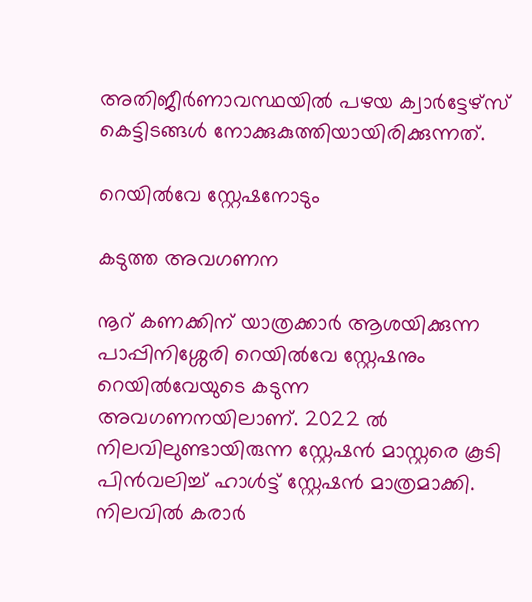അതിജീർണാവസ്ഥയില്‍ പഴയ ക്വാർട്ടേഴ്സ് കെട്ടിടങ്ങള്‍ നോക്കുകുത്തിയായിരിക്കുന്നത്.

റെയില്‍വേ സ്റ്റേഷനോടും

കടുത്ത അവഗണന

നൂറ് കണക്കിന് യാത്രക്കാർ ആശയിക്കുന്ന പാപ്പിനിശ്ശേരി റെയില്‍വേ സ്റ്റേഷനും റെയില്‍വേയുടെ കടുന്ന അവഗണനയിലാണ്. 2022 ല്‍ നിലവിലുണ്ടായിരുന്ന സ്റ്റേഷൻ മാസ്റ്റരെ കൂടി പിൻവലിച്ച്‌ ഹാള്‍ട്ട് സ്റ്റേഷൻ മാത്രമാക്കി. നിലവില്‍ കരാർ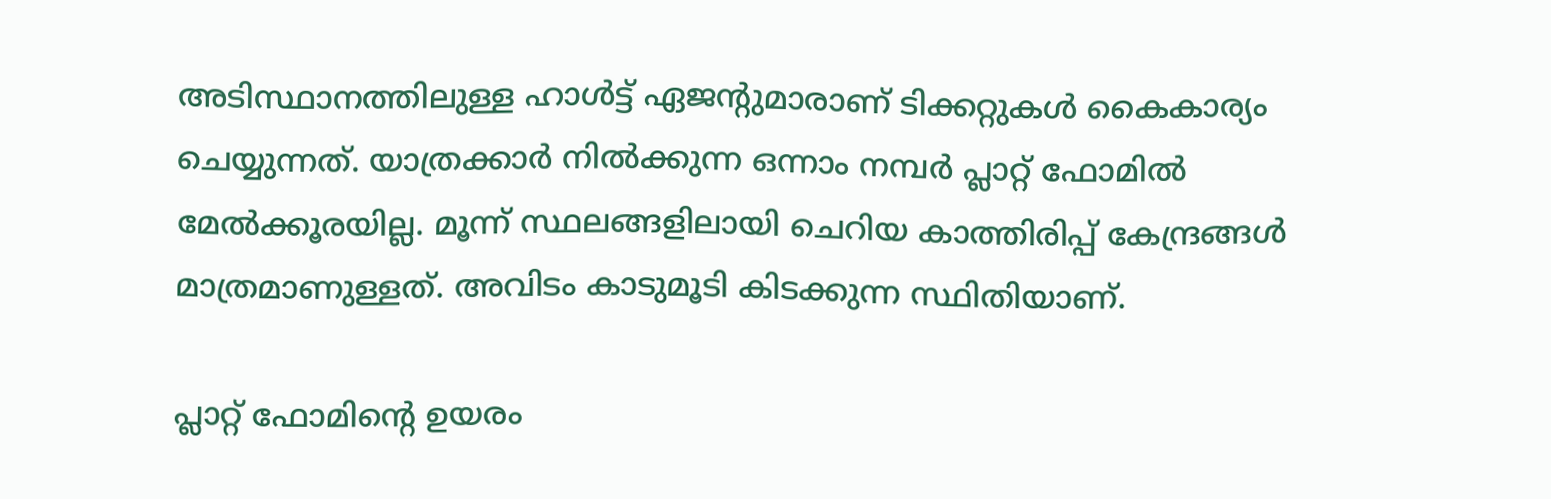അടിസ്ഥാനത്തിലുള്ള ഹാള്‍ട്ട് ഏജന്റുമാരാണ് ടിക്കറ്റുകള്‍ കൈകാര്യം ചെയ്യുന്നത്. യാത്രക്കാർ നില്‍ക്കുന്ന ഒന്നാം നമ്പർ പ്ലാറ്റ് ഫോമില്‍ മേല്‍ക്കൂരയില്ല. മൂന്ന് സ്ഥലങ്ങളിലായി ചെറിയ കാത്തിരിപ്പ് കേന്ദ്രങ്ങള്‍ മാത്രമാണുള്ളത്. അവിടം കാടുമൂടി കിടക്കുന്ന സ്ഥിതിയാണ്.

പ്ലാറ്റ് ഫോമിന്റെ ഉയരം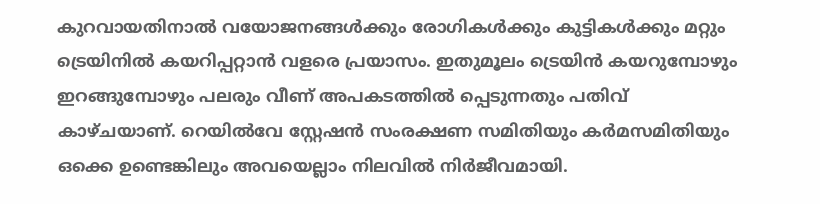കുറവായതിനാല്‍ വയോജനങ്ങള്‍ക്കും രോഗികള്‍ക്കും കുട്ടികള്‍ക്കും മറ്റും ട്രെയിനില്‍ കയറിപ്പറ്റാൻ വളരെ പ്രയാസം. ഇതുമൂലം ട്രെയിൻ കയറുമ്പോഴും ഇറങ്ങുമ്പോഴും പലരും വീണ് അപകടത്തില്‍ പ്പെടുന്നതും പതിവ് കാഴ്ചയാണ്. റെയില്‍വേ സ്റ്റേഷൻ സംരക്ഷണ സമിതിയും കർമസമിതിയും ഒക്കെ ഉണ്ടെങ്കിലും അവയെല്ലാം നിലവില്‍ നിർജീവമായി.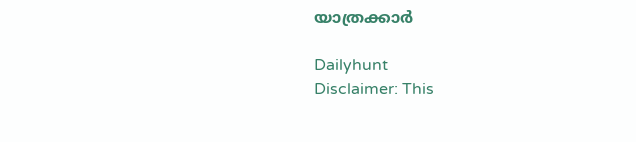യാത്രക്കാർ

Dailyhunt
Disclaimer: This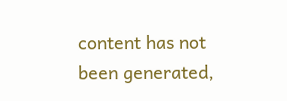content has not been generated,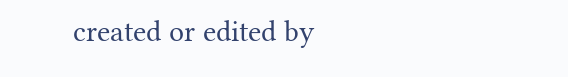created or edited by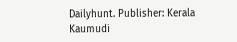Dailyhunt. Publisher: Kerala Kaumudi